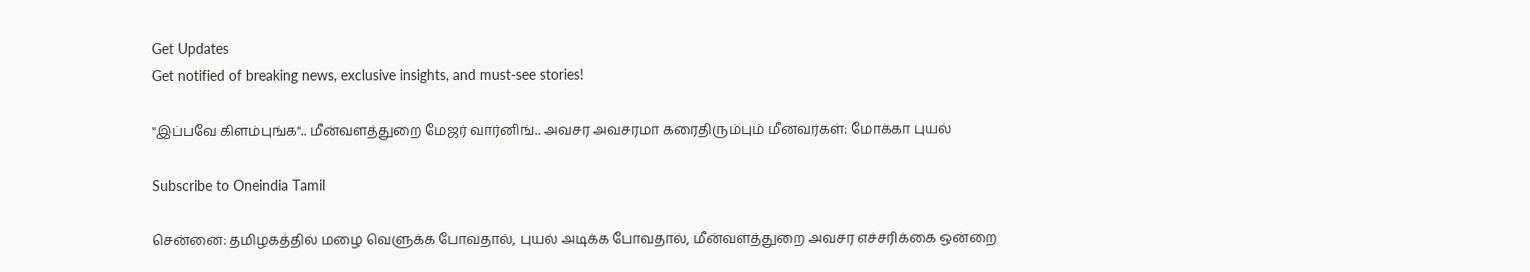Get Updates
Get notified of breaking news, exclusive insights, and must-see stories!

"இப்பவே கிளம்புங்க".. மீன்வளத்துறை மேஜர் வார்னிங்.. அவசர அவசரமா கரைதிரும்பும் மீனவர்கள்: மோக்கா புயல்

Subscribe to Oneindia Tamil

சென்னை: தமிழகத்தில் மழை வெளுக்க போவதால், புயல் அடிக்க போவதால், மீன்வளத்துறை அவசர எச்சரிக்கை ஒன்றை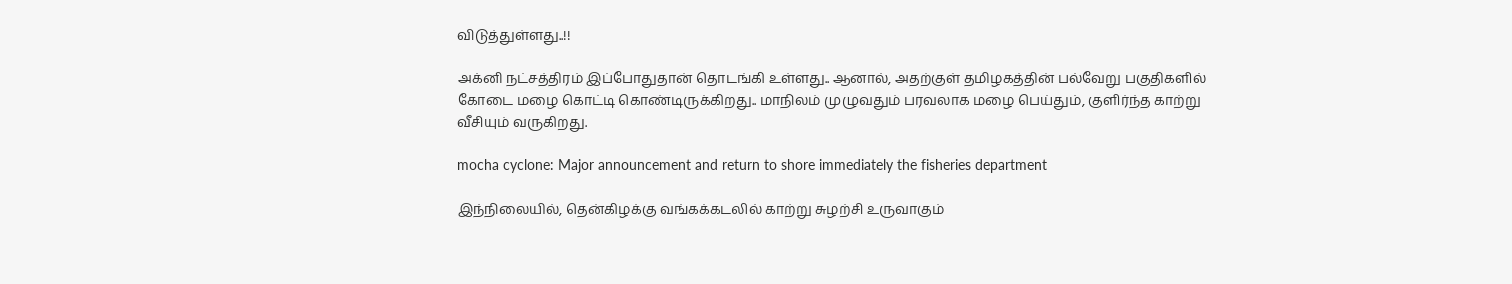விடுத்துள்ளது..!!

அக்னி நட்சத்திரம் இப்போதுதான் தொடங்கி உள்ளது.. ஆனால், அதற்குள் தமிழகத்தின் பல்வேறு பகுதிகளில் கோடை மழை கொட்டி கொண்டிருக்கிறது.. மாநிலம் முழுவதும் பரவலாக மழை பெய்தும், குளிர்ந்த காற்று வீசியும் வருகிறது.

mocha cyclone: Major announcement and return to shore immediately the fisheries department

இந்நிலையில், தென்கிழக்கு வங்கக்கடலில் காற்று சுழற்சி உருவாகும்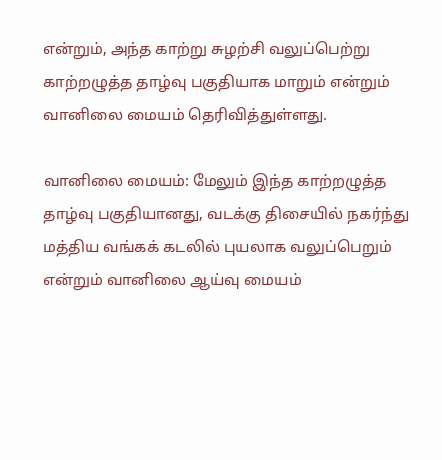என்றும், அந்த காற்று சுழற்சி வலுப்பெற்று காற்றழுத்த தாழ்வு பகுதியாக மாறும் என்றும் வானிலை மையம் தெரிவித்துள்ளது.

வானிலை மையம்: மேலும் இந்த காற்றழுத்த தாழ்வு பகுதியானது, வடக்கு திசையில் நகர்ந்து மத்திய வங்கக் கடலில் புயலாக வலுப்பெறும் என்றும் வானிலை ஆய்வு மையம்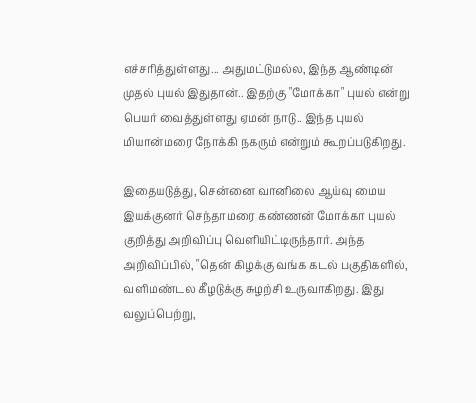எச்சரித்துள்ளது... அதுமட்டுமல்ல, இந்த ஆண்டின் முதல் புயல் இதுதான்.. இதற்கு "மோக்கா" புயல் என்று பெயர் வைத்துள்ளது ஏமன் நாடு.. இந்த புயல் மியான்மரை நோக்கி நகரும் என்றும் கூறப்படுகிறது.

இதையடுத்து, சென்னை வானிலை ஆய்வு மைய இயக்குனர் செந்தாமரை கண்ணன் மோக்கா புயல் குறித்து அறிவிப்பு வெளியிட்டிருந்தார். அந்த அறிவிப்பில், "தென் கிழக்கு வங்க கடல் பகுதிகளில், வளிமண்டல கீழடுக்கு சுழற்சி உருவாகிறது. இது வலுப்பெற்று,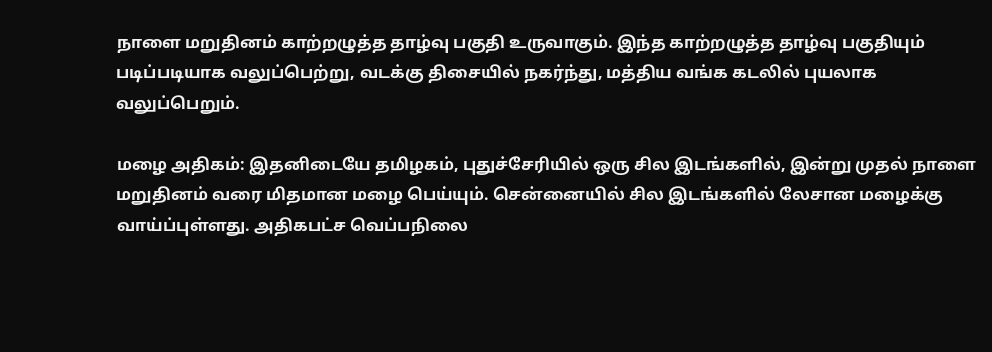நாளை மறுதினம் காற்றழுத்த தாழ்வு பகுதி உருவாகும். இந்த காற்றழுத்த தாழ்வு பகுதியும் படிப்படியாக வலுப்பெற்று, வடக்கு திசையில் நகர்ந்து, மத்திய வங்க கடலில் புயலாக வலுப்பெறும்.

மழை அதிகம்: இதனிடையே தமிழகம், புதுச்சேரியில் ஒரு சில இடங்களில், இன்று முதல் நாளை மறுதினம் வரை மிதமான மழை பெய்யும். சென்னையில் சில இடங்களில் லேசான மழைக்கு வாய்ப்புள்ளது. அதிகபட்ச வெப்பநிலை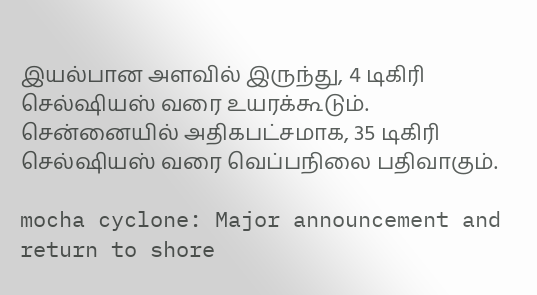இயல்பான அளவில் இருந்து, 4 டிகிரி செல்ஷியஸ் வரை உயரக்கூடும். சென்னையில் அதிகபட்சமாக, 35 டிகிரி செல்ஷியஸ் வரை வெப்பநிலை பதிவாகும்.

mocha cyclone: Major announcement and return to shore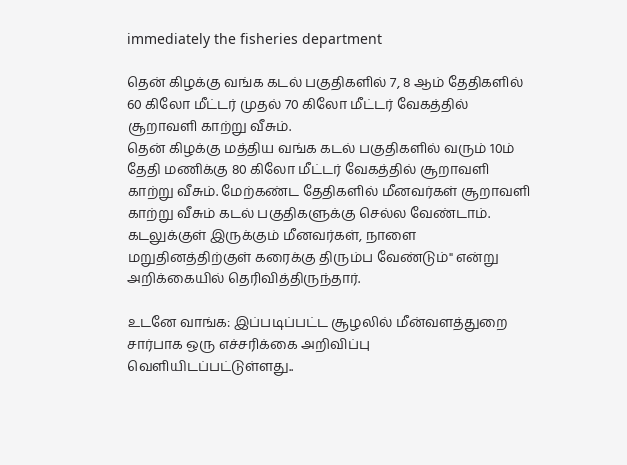immediately the fisheries department

தென் கிழக்கு வங்க கடல் பகுதிகளில் 7, 8 ஆம் தேதிகளில் 60 கிலோ மீட்டர் முதல் 70 கிலோ மீட்டர் வேகத்தில் சூறாவளி காற்று வீசும்.
தென் கிழக்கு மத்திய வங்க கடல் பகுதிகளில் வரும் 10ம் தேதி மணிக்கு 80 கிலோ மீட்டர் வேகத்தில் சூறாவளி காற்று வீசும். மேற்கண்ட தேதிகளில் மீனவர்கள் சூறாவளி காற்று வீசும் கடல் பகுதிகளுக்கு செல்ல வேண்டாம். கடலுக்குள் இருக்கும் மீனவர்கள், நாளை மறுதினத்திற்குள் கரைக்கு திரும்ப வேண்டும்" என்று அறிக்கையில் தெரிவித்திருந்தார்.

உடனே வாங்க: இப்படிப்பட்ட சூழலில் மீன்வளத்துறை சார்பாக ஒரு எச்சரிக்கை அறிவிப்பு வெளியிடப்பட்டுள்ளது..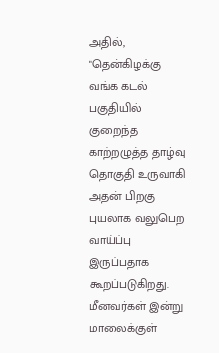அதில், "தென்கிழக்கு வங்க கடல் பகுதியில் குறைந்த காற்றழுத்த தாழ்வு தொகுதி உருவாகி அதன் பிறகு புயலாக வலுபெற வாய்ப்பு இருப்பதாக கூறப்படுகிறது. மீனவர்கள் இன்று மாலைக்குள்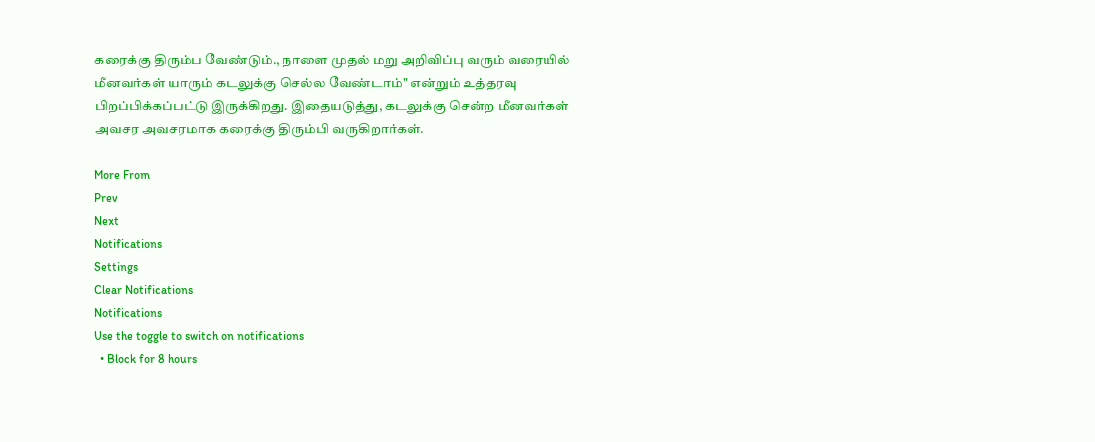கரைக்கு திரும்ப வேண்டும்., நாளை முதல் மறு அறிவிப்பு வரும் வரையில் மீனவர்கள் யாரும் கடலுக்கு செல்ல வேண்டாம்" என்றும் உத்தரவு பிறப்பிக்கப்பட்டு இருக்கிறது. இதையடுத்து, கடலுக்கு சென்ற மீனவர்கள் அவசர அவசரமாக கரைக்கு திரும்பி வருகிறார்கள்.

More From
Prev
Next
Notifications
Settings
Clear Notifications
Notifications
Use the toggle to switch on notifications
  • Block for 8 hours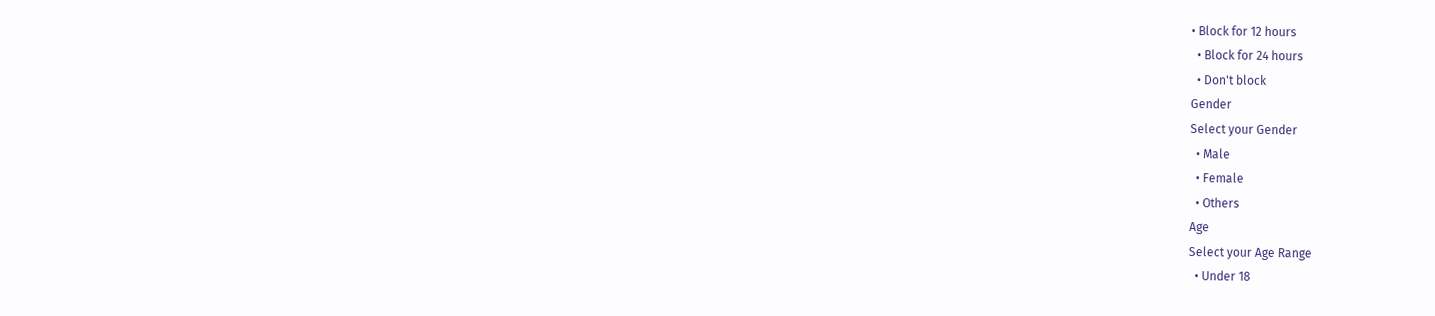• Block for 12 hours
  • Block for 24 hours
  • Don't block
Gender
Select your Gender
  • Male
  • Female
  • Others
Age
Select your Age Range
  • Under 18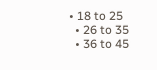• 18 to 25
  • 26 to 35
  • 36 to 45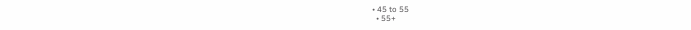• 45 to 55
  • 55+